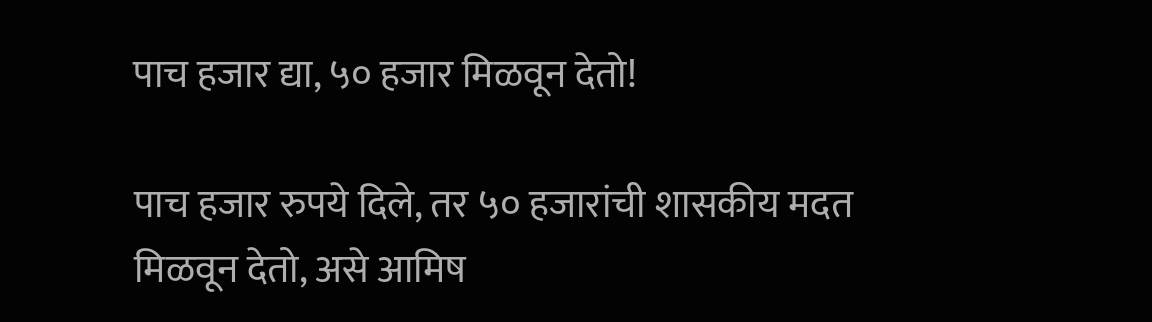पाच हजार द्या, ५० हजार मिळवून देतो!

पाच हजार रुपये दिले, तर ५० हजारांची शासकीय मदत मिळवून देतो, असे आमिष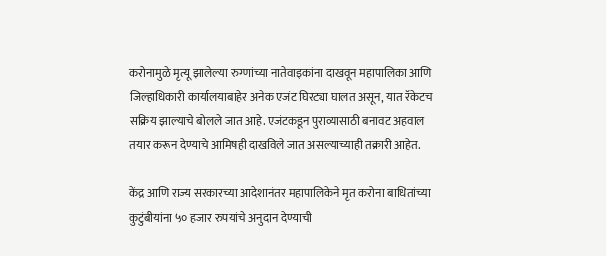करोनामुळे मृत्यू झालेल्या रुग्णांच्या नातेवाइकांना दाखवून महापालिका आणि जिल्हाधिकारी कार्यालयाबाहेर अनेक एजंट घिरट्या घालत असून, यात रॅकेटच सक्रिय झाल्याचे बोलले जात आहे. एजंटकडून पुराव्यासाठी बनावट अहवाल तयार करून देण्याचे आमिषही दाखविले जात असल्याच्याही तक्रारी आहेत.

केंद्र आणि राज्य सरकारच्या आदेशानंतर महापालिकेने मृत करोना बाधितांच्या कुटुंबीयांना ५० हजार रुपयांचे अनुदान देण्याची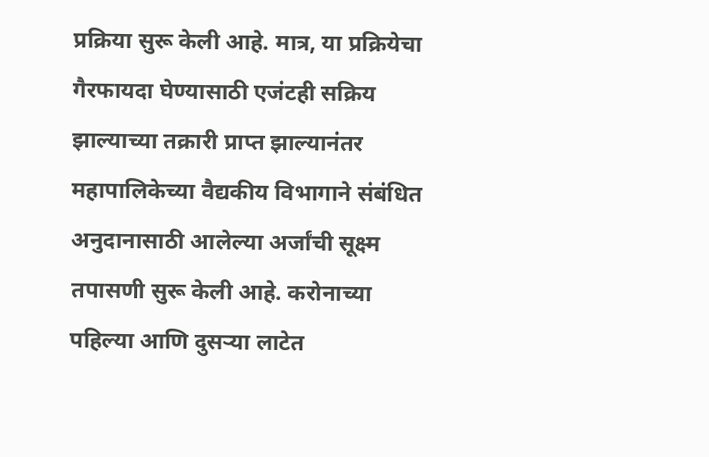प्रक्रिया सुरू केली आहे. मात्र, या प्रक्रियेचा गैरफायदा घेण्यासाठी एजंटही सक्रिय झाल्याच्या तक्रारी प्राप्त झाल्यानंतर महापालिकेच्या वैद्यकीय विभागाने संबंधित अनुदानासाठी आलेल्या अर्जांची सूक्ष्म तपासणी सुरू केली आहे. करोनाच्या पहिल्या आणि दुसऱ्या लाटेत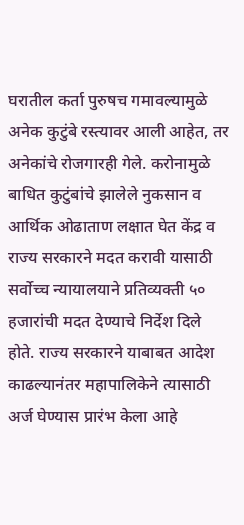घरातील कर्ता पुरुषच गमावल्यामुळे अनेक कुटुंबे रस्त्यावर आली आहेत, तर अनेकांचे रोजगारही गेले. करोनामुळे बाधित कुटुंबांचे झालेले नुकसान व आर्थिक ओढाताण लक्षात घेत केंद्र व राज्य सरकारने मदत करावी यासाठी सर्वोच्च न्यायालयाने प्रतिव्यक्ती ५० हजारांची मदत देण्याचे निर्देश दिले होते. राज्य सरकारने याबाबत आदेश काढल्यानंतर महापालिकेने त्यासाठी अर्ज घेण्यास प्रारंभ केला आहे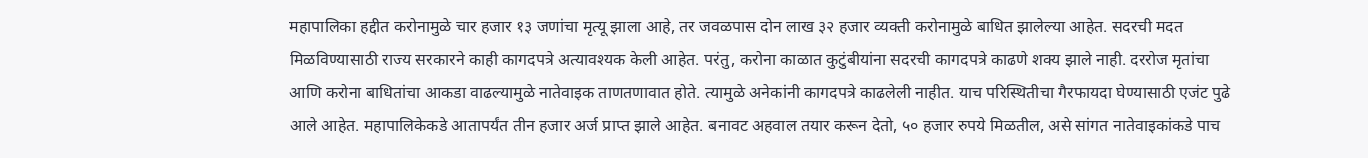महापालिका हद्दीत करोनामुळे चार हजार १३ जणांचा मृत्यू झाला आहे, तर जवळपास दोन लाख ३२ हजार व्यक्ती करोनामुळे बाधित झालेल्या आहेत. सदरची मदत मिळविण्यासाठी राज्य सरकारने काही कागदपत्रे अत्यावश्यक केली आहेत. परंतु, करोना काळात कुटुंबीयांना सदरची कागदपत्रे काढणे शक्य झाले नाही. दररोज मृतांचा आणि करोना बाधितांचा आकडा वाढल्यामुळे नातेवाइक ताणतणावात होते. त्यामुळे अनेकांनी कागदपत्रे काढलेली नाहीत. याच परिस्थितीचा गैरफायदा घेण्यासाठी एजंट पुढे आले आहेत. महापालिकेकडे आतापर्यंत तीन हजार अर्ज प्राप्त झाले आहेत. बनावट अहवाल तयार करून देतो, ५० हजार रुपये मिळतील, असे सांगत नातेवाइकांकडे पाच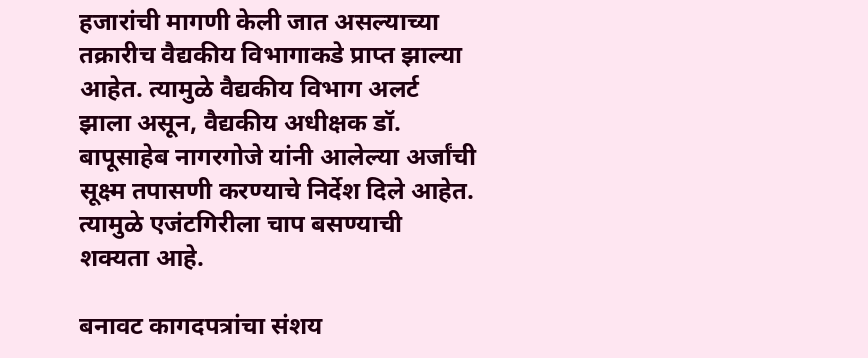हजारांची मागणी केली जात असल्याच्या तक्रारीच वैद्यकीय विभागाकडे प्राप्त झाल्या आहेत. त्यामुळे वैद्यकीय विभाग अलर्ट झाला असून, वैद्यकीय अधीक्षक डॉ. बापूसाहेब नागरगोजे यांनी आलेल्या अर्जांची सूक्ष्म तपासणी करण्याचे निर्देश दिले आहेत. त्यामुळे एजंटगिरीला चाप बसण्याची शक्यता आहे.

बनावट कागदपत्रांचा संशय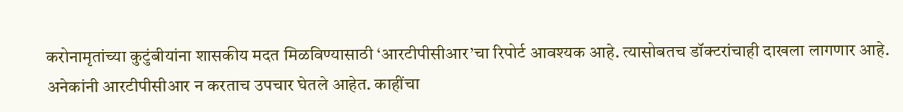करोनामृतांच्या कुटुंबीयांना शासकीय मदत मिळविण्यासाठी ‘आरटीपीसीआर’चा रिपोर्ट आवश्यक आहे. त्यासोबतच डॉक्टरांचाही दाखला लागणार आहे. अनेकांनी आरटीपीसीआर न करताच उपचार घेतले आहेत. काहींचा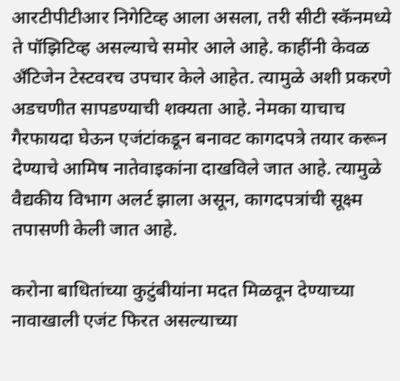आरटीपीटीआर निगेटिव्ह आला असला, तरी सीटी स्कॅनमध्ये ते पॉझिटिव्ह असल्याचे समोर आले आहे. काहींनी केवळ अँटिजेन टेस्टवरच उपचार केले आहेत. त्यामुळे अशी प्रकरणे अडचणीत सापडण्याची शक्यता आहे. नेमका याचाच गैरफायदा घेऊन एजंटांकडून बनावट कागदपत्रे तयार करून देण्याचे आमिष नातेवाइकांना दाखविले जात आहे. त्यामुळे वैद्यकीय विभाग अलर्ट झाला असून, कागदपत्रांची सूक्ष्म तपासणी केली जात आहे.

करोना बाधितांच्या कुटुंबीयांना मदत मिळवून देण्याच्या नावाखाली एजंट फिरत असल्याच्या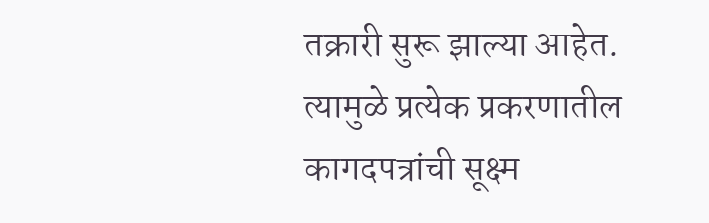तक्रारी सुरू झाल्या आहेत. त्यामुळे प्रत्येक प्रकरणातील कागदपत्रांची सूक्ष्म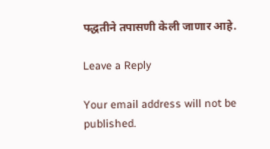पद्धतीने तपासणी केली जाणार आहे.

Leave a Reply

Your email address will not be published.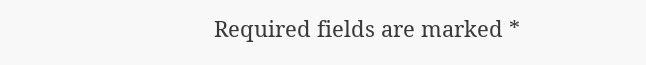Required fields are marked *